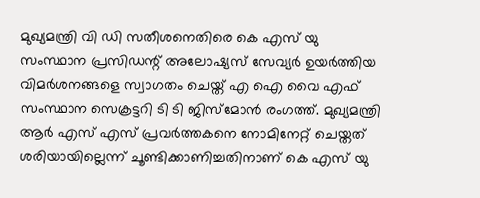മുഖ്യമന്ത്രി വി ഡി സതീശനെതിരെ കെ എസ് യു സംസ്ഥാന പ്രസിഡന്റ് അലോഷ്യസ് സേവ്യർ ഉയർത്തിയ വിമർശനങ്ങളെ സ്വാഗതം ചെയ്ത് എ ഐ വൈ എഫ് സംസ്ഥാന സെക്രട്ടറി ടി ടി ജിസ്മോൻ രംഗത്ത്. മുഖ്യമന്ത്രി ആർ എസ് എസ് പ്രവർത്തകനെ നോമിനേറ്റ് ചെയ്തത് ശരിയായില്ലെന്ന് ചൂണ്ടിക്കാണിച്ചതിനാണ് കെ എസ് യു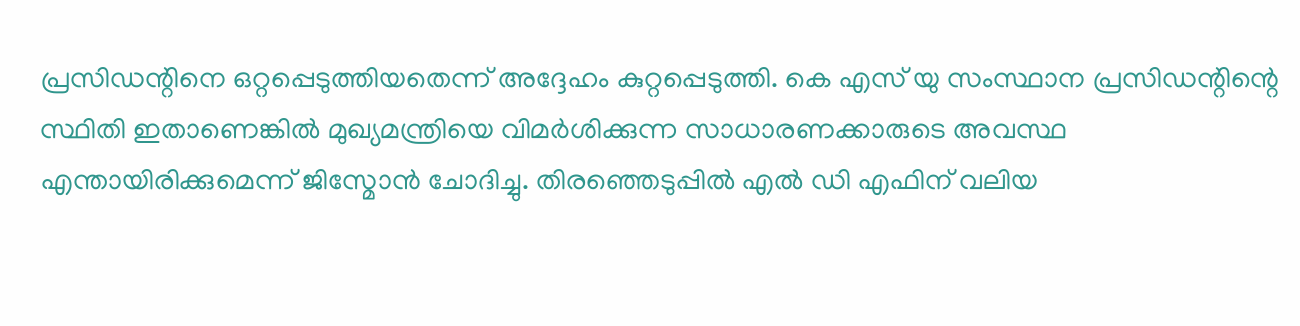പ്രസിഡന്റിനെ ഒറ്റപ്പെടുത്തിയതെന്ന് അദ്ദേഹം കുറ്റപ്പെടുത്തി. കെ എസ് യു സംസ്ഥാന പ്രസിഡന്റിന്റെ സ്ഥിതി ഇതാണെങ്കിൽ മുഖ്യമന്ത്രിയെ വിമർശിക്കുന്ന സാധാരണക്കാരുടെ അവസ്ഥ എന്തായിരിക്കുമെന്ന് ജിസ്മോൻ ചോദിച്ചു. തിരഞ്ഞെടുപ്പിൽ എൽ ഡി എഫിന് വലിയ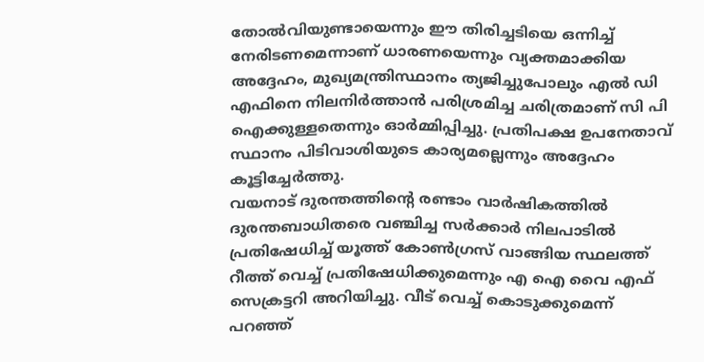തോൽവിയുണ്ടായെന്നും ഈ തിരിച്ചടിയെ ഒന്നിച്ച് നേരിടണമെന്നാണ് ധാരണയെന്നും വ്യക്തമാക്കിയ അദ്ദേഹം, മുഖ്യമന്ത്രിസ്ഥാനം ത്യജിച്ചുപോലും എൽ ഡി എഫിനെ നിലനിർത്താൻ പരിശ്രമിച്ച ചരിത്രമാണ് സി പി ഐക്കുള്ളതെന്നും ഓർമ്മിപ്പിച്ചു. പ്രതിപക്ഷ ഉപനേതാവ് സ്ഥാനം പിടിവാശിയുടെ കാര്യമല്ലെന്നും അദ്ദേഹം കൂട്ടിച്ചേർത്തു.
വയനാട് ദുരന്തത്തിന്റെ രണ്ടാം വാർഷികത്തിൽ ദുരന്തബാധിതരെ വഞ്ചിച്ച സർക്കാർ നിലപാടിൽ പ്രതിഷേധിച്ച് യൂത്ത് കോൺഗ്രസ് വാങ്ങിയ സ്ഥലത്ത് റീത്ത് വെച്ച് പ്രതിഷേധിക്കുമെന്നും എ ഐ വൈ എഫ് സെക്രട്ടറി അറിയിച്ചു. വീട് വെച്ച് കൊടുക്കുമെന്ന് പറഞ്ഞ്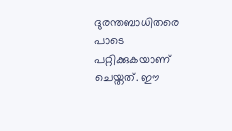ദുരന്തബാധിതരെ പാടെ പറ്റിക്കുകയാണ് ചെയ്തത്. ഈ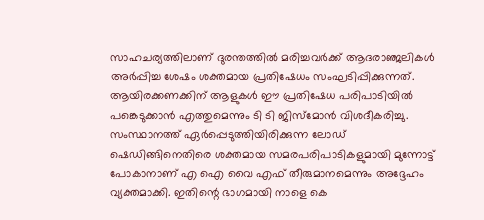സാഹചര്യത്തിലാണ് ദുരന്തത്തിൽ മരിച്ചവർക്ക് ആദരാഞ്ജലികൾ അർപ്പിച്ച ശേഷം ശക്തമായ പ്രതിഷേധം സംഘടിപ്പിക്കുന്നത്. ആയിരക്കണക്കിന് ആളുകൾ ഈ പ്രതിഷേധ പരിപാടിയിൽ പങ്കെടുക്കാൻ എത്തുമെന്നും ടി ടി ജിസ്മോൻ വിശദീകരിച്ചു.
സംസ്ഥാനത്ത് ഏർപ്പെടുത്തിയിരിക്കുന്ന ലോഡ് ഷെഡിങ്ങിനെതിരെ ശക്തമായ സമരപരിപാടികളുമായി മുന്നോട്ട് പോകാനാണ് എ ഐ വൈ എഫ് തീരുമാനമെന്നും അദ്ദേഹം വ്യക്തമാക്കി. ഇതിന്റെ ഭാഗമായി നാളെ കെ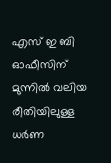എസ് ഇ ബി ഓഫീസിന് മുന്നിൽ വലിയ രീതിയിലുള്ള ധർണ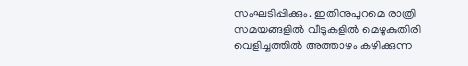സംഘടിപ്പിക്കും. ഇതിനുപുറമെ രാത്രി സമയങ്ങളിൽ വീടുകളിൽ മെഴുകുതിരി വെളിച്ചത്തിൽ അത്താഴം കഴിക്കുന്ന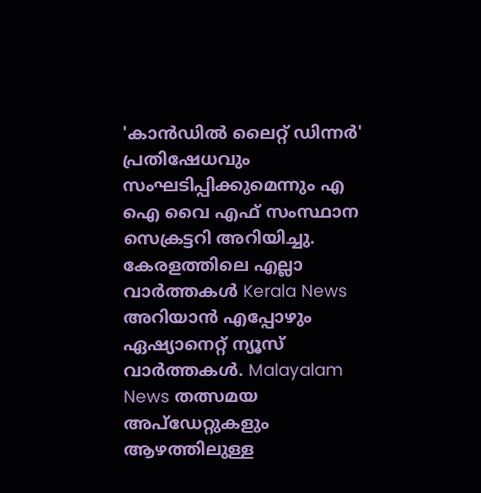'കാൻഡിൽ ലൈറ്റ് ഡിന്നർ' പ്രതിഷേധവും സംഘടിപ്പിക്കുമെന്നും എ ഐ വൈ എഫ് സംസ്ഥാന സെക്രട്ടറി അറിയിച്ചു.
കേരളത്തിലെ എല്ലാ വാർത്തകൾ Kerala News അറിയാൻ എപ്പോഴും ഏഷ്യാനെറ്റ് ന്യൂസ് വാർത്തകൾ. Malayalam News തത്സമയ അപ്ഡേറ്റുകളും ആഴത്തിലുള്ള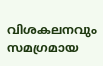വിശകലനവും സമഗ്രമായ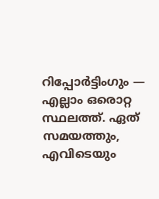റിപ്പോർട്ടിംഗും — എല്ലാം ഒരൊറ്റ സ്ഥലത്ത്. ഏത് സമയത്തും, എവിടെയും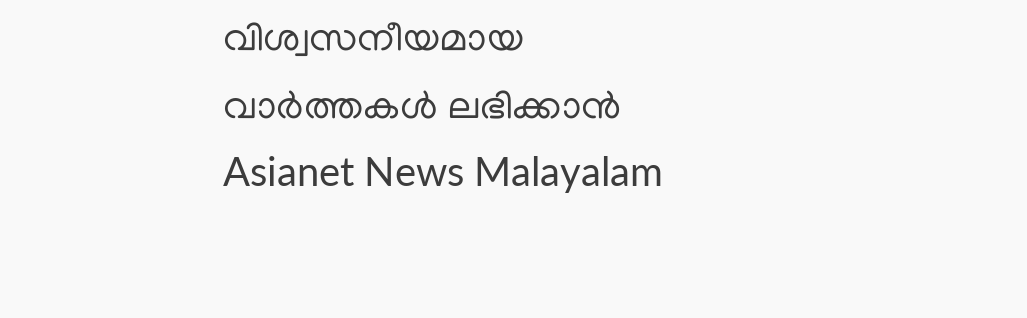വിശ്വസനീയമായ വാർത്തകൾ ലഭിക്കാൻ Asianet News Malayalam